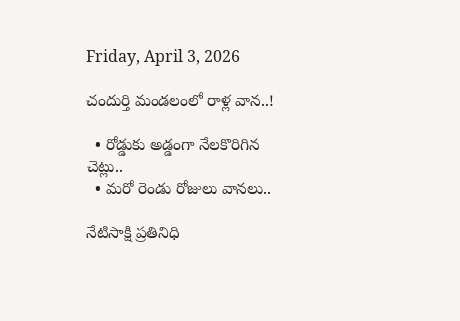Friday, April 3, 2026

చందుర్తి మండలంలో రాళ్ల వాన..!

  • రోడ్డుకు అడ్డంగా నేలకొరిగిన చెట్లు..
  • మరో రెండు రోజులు వానలు..

నేటిసాక్షి ప్రతినిధి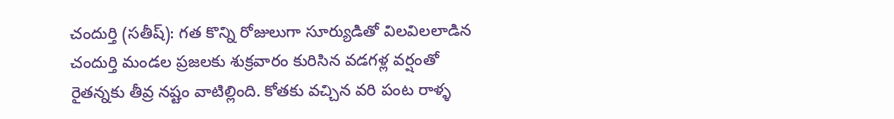చందుర్తి (సతీష్): గత కొన్ని రోజులుగా సూర్యుడితో విలవిలలాడిన చందుర్తి మండల ప్రజలకు శుక్రవారం కురిసిన వడగళ్ల వర్షంతో రైతన్నకు తీవ్ర నష్టం వాటిల్లింది. కోతకు వచ్చిన వరి పంట రాళ్ళ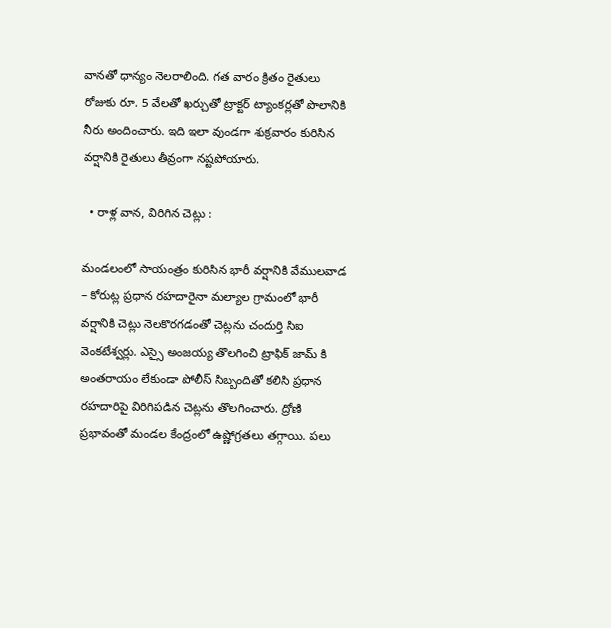వానతో ధాన్యం నెలరాలింది. గత వారం క్రితం రైతులు రోజుకు రూ. 5 వేలతో ఖర్చుతో ట్రాక్టర్ ట్యాంకర్లతో పొలానికి నీరు అందించారు. ఇది ఇలా వుండగా శుక్రవారం కురిసిన వర్షానికి రైతులు తీవ్రంగా నష్టపోయారు.

  • రాళ్ల వాన, విరిగిన చెట్లు :

మండలంలో సాయంత్రం కురిసిన భారీ వర్షానికి వేములవాడ – కోరుట్ల ప్రధాన రహదారైనా మల్యాల గ్రామంలో భారీ వర్షానికి చెట్లు నెలకొరగడంతో చెట్లను చందుర్తి సిఐ వెంకటేశ్వర్లు. ఎస్సై అంజయ్య తొలగించి ట్రాఫిక్ జామ్ కి అంతరాయం లేకుండా పోలీస్ సిబ్బందితో కలిసి ప్రధాన రహదారిపై విరిగిపడిన చెట్లను తొలగించారు. ద్రోణి ప్రభావంతో మండల కేంద్రంలో ఉష్ణోగ్రతలు తగ్గాయి. పలు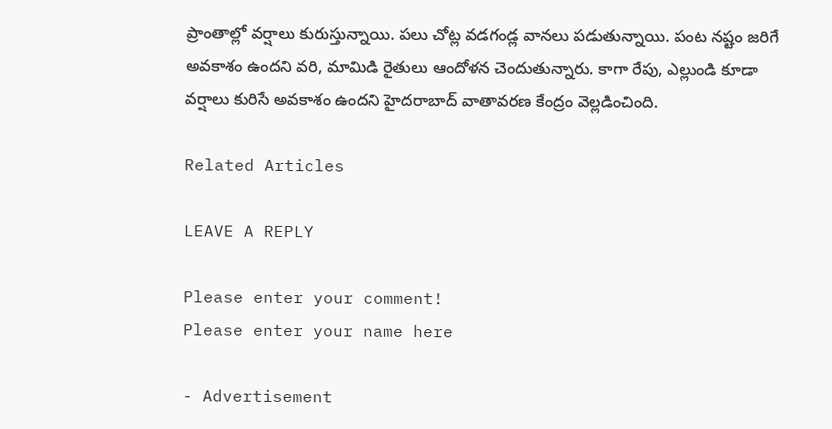ప్రాంతాల్లో వర్షాలు కురుస్తున్నాయి. పలు చోట్ల వడగండ్ల వానలు పడుతున్నాయి. పంట నష్టం జరిగే అవకాశం ఉందని వరి, మామిడి రైతులు ఆందోళన చెందుతున్నారు. కాగా రేపు, ఎల్లుండి కూడా వర్షాలు కురిసే అవకాశం ఉందని హైదరాబాద్ వాతావరణ కేంద్రం వెల్లడించింది.

Related Articles

LEAVE A REPLY

Please enter your comment!
Please enter your name here

- Advertisement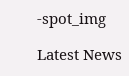-spot_img

Latest News